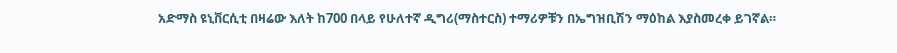አድማስ ዩኒቨርሲቲ በዛሬው እለት ከ700 በላይ የሁለተኛ ዲግሪ(ማስተርስ) ተማሪዎቹን በኤግዝቢሽን ማዕከል እያስመረቀ ይገኛል።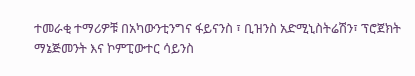ተመራቂ ተማሪዎቹ በአካውንቲንግና ፋይናንስ ፣ ቢዝንስ አድሚኒስትሬሽን፣ ፕሮጀክት ማኔጅመንት እና ኮምፒውተር ሳይንስ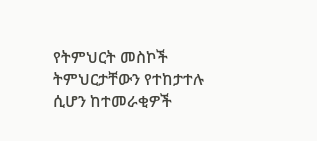የትምህርት መስኮች ትምህርታቸውን የተከታተሉ ሲሆን ከተመራቂዎች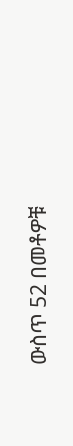ውስጥ 52 በመቶዎቹ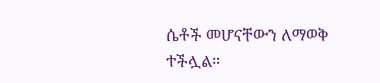ሴቶች መሆናቸውን ለማወቅ ተችሏል።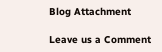Blog Attachment

Leave us a Comment